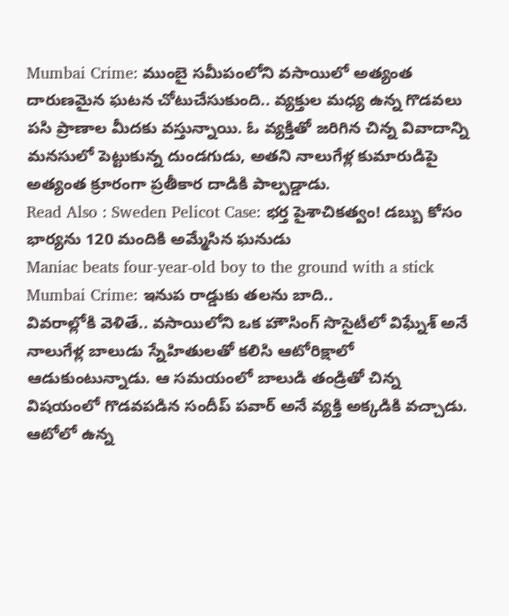Mumbai Crime: ముంబై సమీపంలోని వసాయిలో అత్యంత దారుణమైన ఘటన చోటుచేసుకుంది.. వ్యక్తుల మధ్య ఉన్న గొడవలు పసి ప్రాణాల మీదకు వస్తున్నాయి. ఓ వ్యక్తితో జరిగిన చిన్న వివాదాన్ని మనసులో పెట్టుకున్న దుండగుడు, అతని నాలుగేళ్ల కుమారుడిపై అత్యంత క్రూరంగా ప్రతీకార దాడికి పాల్పడ్డాడు.
Read Also : Sweden Pelicot Case: భర్త పైశాచికత్వం! డబ్బు కోసం భార్యను 120 మందికి అమ్మేసిన ఘనుడు
Maniac beats four-year-old boy to the ground with a stick
Mumbai Crime: ఇనుప రాడ్డుకు తలను బాది..
వివరాల్లోకి వెళితే.. వసాయిలోని ఒక హౌసింగ్ సొసైటీలో విఘ్నేశ్ అనే నాలుగేళ్ల బాలుడు స్నేహితులతో కలిసి ఆటోరిక్షాలో ఆడుకుంటున్నాడు. ఆ సమయంలో బాలుడి తండ్రితో చిన్న విషయంలో గొడవపడిన సందీప్ పవార్ అనే వ్యక్తి అక్కడికి వచ్చాడు. ఆటోలో ఉన్న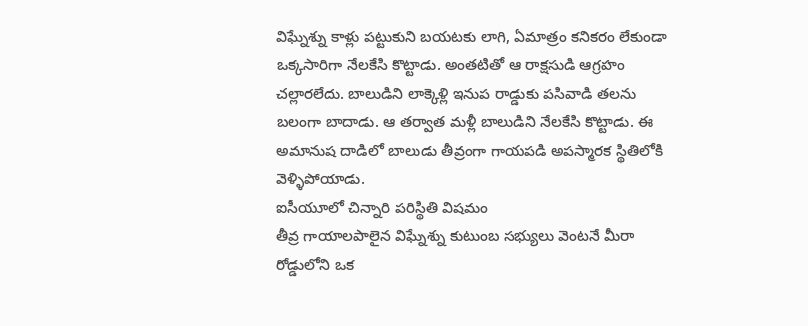విఘ్నేశ్ను కాళ్లు పట్టుకుని బయటకు లాగి, ఏమాత్రం కనికరం లేకుండా ఒక్కసారిగా నేలకేసి కొట్టాడు. అంతటితో ఆ రాక్షసుడి ఆగ్రహం చల్లారలేదు. బాలుడిని లాక్కెళ్లి ఇనుప రాడ్డుకు పసివాడి తలను బలంగా బాదాడు. ఆ తర్వాత మళ్లీ బాలుడిని నేలకేసి కొట్టాడు. ఈ అమానుష దాడిలో బాలుడు తీవ్రంగా గాయపడి అపస్మారక స్థితిలోకి వెళ్ళిపోయాడు.
ఐసీయూలో చిన్నారి పరిస్థితి విషమం
తీవ్ర గాయాలపాలైన విఘ్నేశ్ను కుటుంబ సభ్యులు వెంటనే మీరా రోడ్డులోని ఒక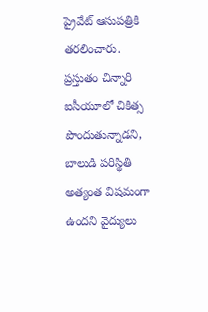ప్రైవేట్ ఆసుపత్రికి తరలించారు. ప్రస్తుతం చిన్నారి ఐసీయూలో చికిత్స పొందుతున్నాడని, బాలుడి పరిస్థితి అత్యంత విషమంగా ఉందని వైద్యులు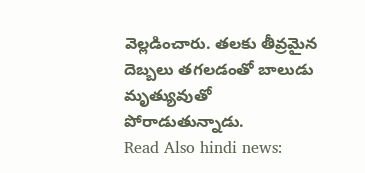వెల్లడించారు. తలకు తీవ్రమైన దెబ్బలు తగలడంతో బాలుడు మృత్యువుతో పోరాడుతున్నాడు.
Read Also hindi news: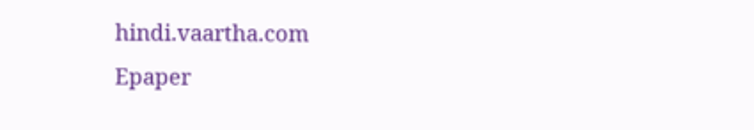hindi.vaartha.com
Epaper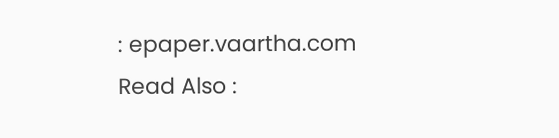: epaper.vaartha.com
Read Also :